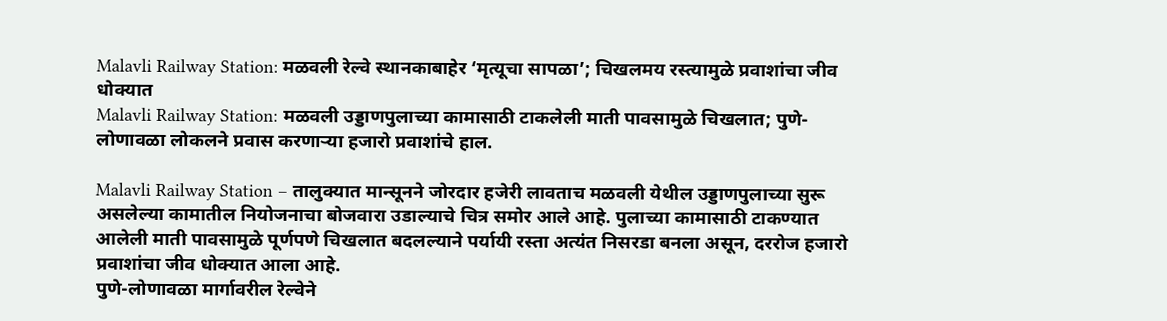Malavli Railway Station: मळवली रेल्वे स्थानकाबाहेर ‘मृत्यूचा सापळा’; चिखलमय रस्त्यामुळे प्रवाशांचा जीव धोक्यात
Malavli Railway Station: मळवली उड्डाणपुलाच्या कामासाठी टाकलेली माती पावसामुळे चिखलात; पुणे-लोणावळा लोकलने प्रवास करणाऱ्या हजारो प्रवाशांचे हाल.

Malavli Railway Station – तालुक्यात मान्सूनने जोरदार हजेरी लावताच मळवली येथील उड्डाणपुलाच्या सुरू असलेल्या कामातील नियोजनाचा बोजवारा उडाल्याचे चित्र समोर आले आहे. पुलाच्या कामासाठी टाकण्यात आलेली माती पावसामुळे पूर्णपणे चिखलात बदलल्याने पर्यायी रस्ता अत्यंत निसरडा बनला असून, दररोज हजारो प्रवाशांचा जीव धोक्यात आला आहे.
पुणे-लोणावळा मार्गावरील रेल्वेने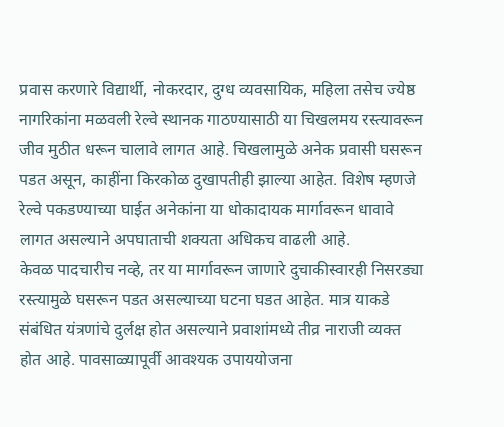प्रवास करणारे विद्यार्थी, नोकरदार, दुग्ध व्यवसायिक, महिला तसेच ज्येष्ठ नागरिकांना मळवली रेल्वे स्थानक गाठण्यासाठी या चिखलमय रस्त्यावरून जीव मुठीत धरून चालावे लागत आहे. चिखलामुळे अनेक प्रवासी घसरून पडत असून, काहींना किरकोळ दुखापतीही झाल्या आहेत. विशेष म्हणजे रेल्वे पकडण्याच्या घाईत अनेकांना या धोकादायक मार्गावरून धावावे लागत असल्याने अपघाताची शक्यता अधिकच वाढली आहे.
केवळ पादचारीच नव्हे, तर या मार्गावरून जाणारे दुचाकीस्वारही निसरड्या रस्त्यामुळे घसरून पडत असल्याच्या घटना घडत आहेत. मात्र याकडे संबंधित यंत्रणांचे दुर्लक्ष होत असल्याने प्रवाशांमध्ये तीव्र नाराजी व्यक्त होत आहे. पावसाळ्यापूर्वी आवश्यक उपाययोजना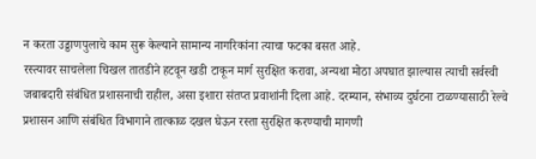न करता उड्डाणपुलाचे काम सुरू केल्याने सामान्य नागरिकांना त्याचा फटका बसत आहे.
रस्त्यावर साचलेला चिखल तातडीने हटवून खडी टाकून मार्ग सुरक्षित करावा, अन्यथा मोठा अपघात झाल्यास त्याची सर्वस्वी जबाबदारी संबंधित प्रशासनाची राहील, असा इशारा संतप्त प्रवाशांनी दिला आहे. दरम्यान, संभाव्य दुर्घटना टाळण्यासाठी रेल्वे प्रशासन आणि संबंधित विभागाने तात्काळ दखल घेऊन रस्ता सुरक्षित करण्याची मागणी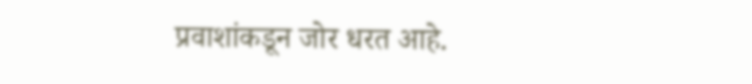प्रवाशांकडून जोर धरत आहे.